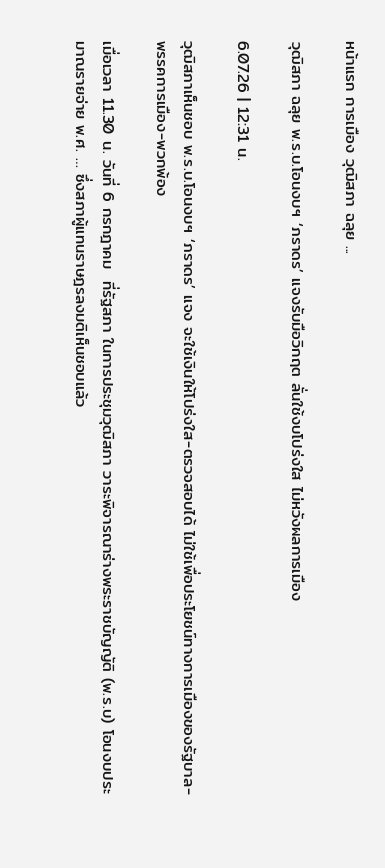หน้าแรก การเมือง วุฒิสภา ฉลุย ...

วุฒิสภา ฉลุย พ.ร.บ.โอนงบฯ ‘ภราดร’ แจงรับมือวิกฤต ลั่นใช้งบโปร่งใส ไม่หวังผลการเมือง

6.07.26 | 12:31 น.

วุฒิสภาเห็นชอบ พ.ร.บ.โอนงบฯ ‘ภราดร’ แจง จะใช้เงินให้โปร่งใส-ตรวจสอบได้ ไม่ใช้เพื่อประโยชน์ทางการเมืองของรัฐบาล-พรรคการเมือง-พวกพ้อง

เมื่อเวลา 11.30 น. วันที่ 6 กรกฎาคม  ที่รัฐสภา ในการประชุมวุฒิสภา วาระพิจารณาร่างพระราชบัญญัติ (พ.ร.บ) โอนงบประมาณรายจ่าย พ.ศ. … ซึ่งสภาผู้แทนราษฎรลงมติเห็นชอบแล้ว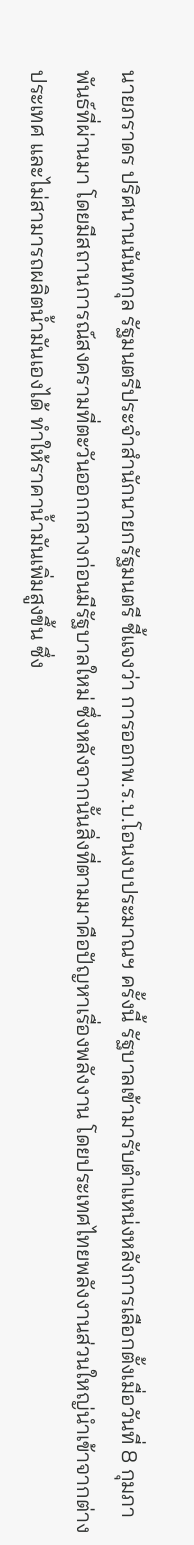นายภราดร ปริศนานนันทกุล รัฐมนตรีประจำสำนักนายกรัฐมนตรี ชี้แจงว่า การออกพ.ร.บ.โอนงบประมาณฯ ครั้งนี้ รัฐบาลเข้ามารับตำแหน่งหลังการเลือกตั้งเมื่อวันที่ 8 กุมภาพันธ์ที่ผ่านมา โดยมีสถานการณ์สงครามที่ตะวันออกกลางก่อนมีรัฐบาลใหม่ ซึ่งหลังจากนั้นสิ่งที่ตามมาคือปัญหาเรื่องพลังงาน โดยประเทศไทยพลังงานส่วนใหญ่นำเข้าจากต่างประเทศ และไม่สามารถผลิตน้ำมันเองได้ ทำให้ราคาน้ำมันเพิ่มสูงขึ้น ซึ่ง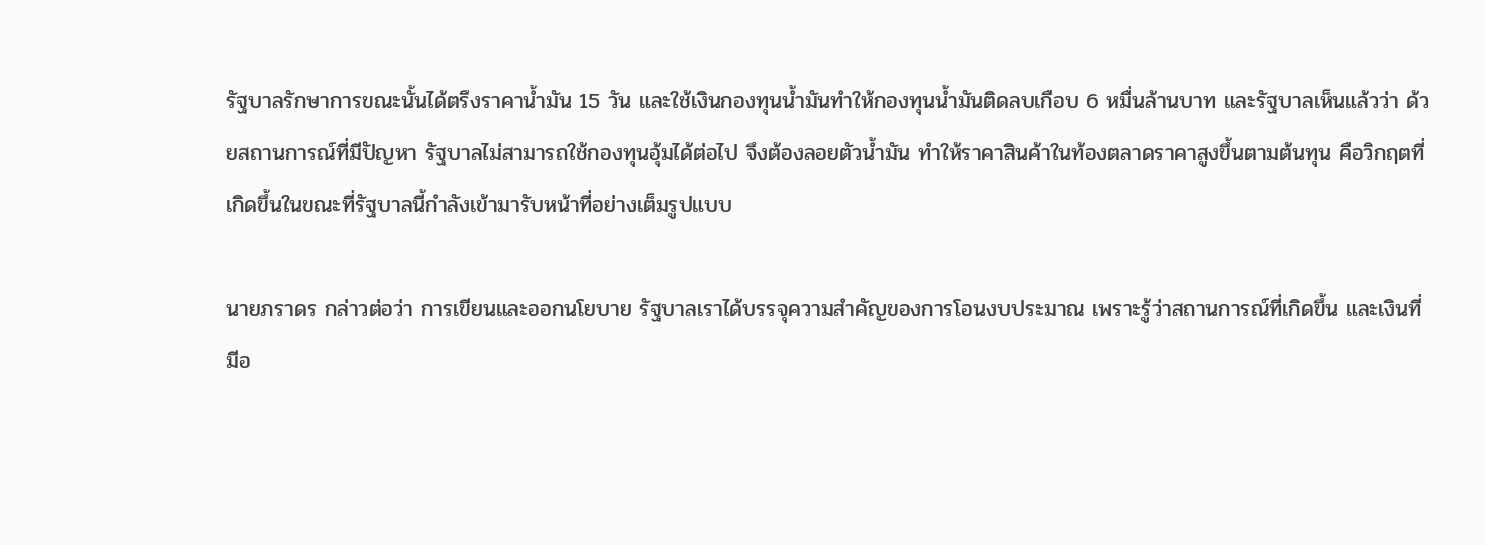รัฐบาลรักษาการขณะนั้นได้ตรึงราคาน้ำมัน 15 วัน และใช้เงินกองทุนน้ำมันทำให้กองทุนน้ำมันติดลบเกือบ 6 หมื่นล้านบาท และรัฐบาลเห็นแล้วว่า ด้วยสถานการณ์ที่มีปัญหา รัฐบาลไม่สามารถใช้กองทุนอุ้มได้ต่อไป จึงต้องลอยตัวน้ำมัน ทำให้ราคาสินค้าในท้องตลาดราคาสูงขึ้นตามต้นทุน คือวิกฤตที่เกิดขึ้นในขณะที่รัฐบาลนี้กำลังเข้ามารับหน้าที่อย่างเต็มรูปแบบ

นายภราดร กล่าวต่อว่า การเขียนและออกนโยบาย รัฐบาลเราได้บรรจุความสำคัญของการโอนงบประมาณ เพราะรู้ว่าสถานการณ์ที่เกิดขึ้น และเงินที่มีอ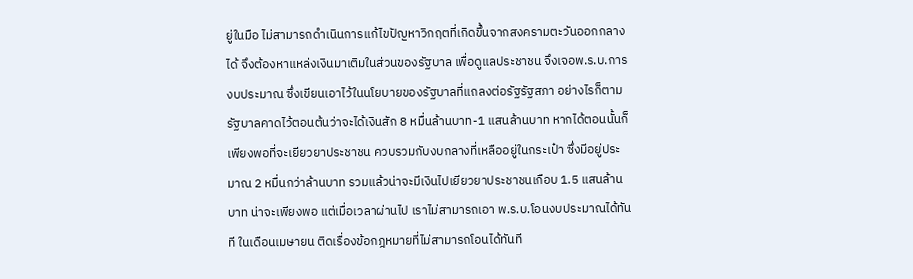ยู่ในมือ ไม่สามารถดำเนินการแก้ไขปัญหาวิกฤตที่เกิดขึ้นจากสงครามตะวันออกกลางได้ จึงต้องหาแหล่งเงินมาเติมในส่วนของรัฐบาล เพื่อดูแลประชาชน จึงเจอพ.ร.บ.การงบประมาณ ซึ่งเขียนเอาไว้ในนโยบายของรัฐบาลที่แถลงต่อรัฐรัฐสภา อย่างไรก็ตาม รัฐบาลคาดไว้ตอนต้นว่าจะได้เงินสัก 8 หมื่นล้านบาท-1 แสนล้านบาท หากได้ตอนนั้นก็เพียงพอที่จะเยียวยาประชาชน ควบรวมกับงบกลางที่เหลืออยู่ในกระเป๋า ซึ่งมีอยู่ประมาณ 2 หมื่นกว่าล้านบาท รวมแล้วน่าจะมีเงินไปเยียวยาประชาชนเกือบ 1.5 แสนล้านบาท น่าจะเพียงพอ แต่เมื่อเวลาผ่านไป เราไม่สามารถเอา พ.ร.บ.โอนงบประมาณได้ทันที ในเดือนเมษายน ติดเรื่องข้อกฎหมายที่ไม่สามารถโอนได้ทันที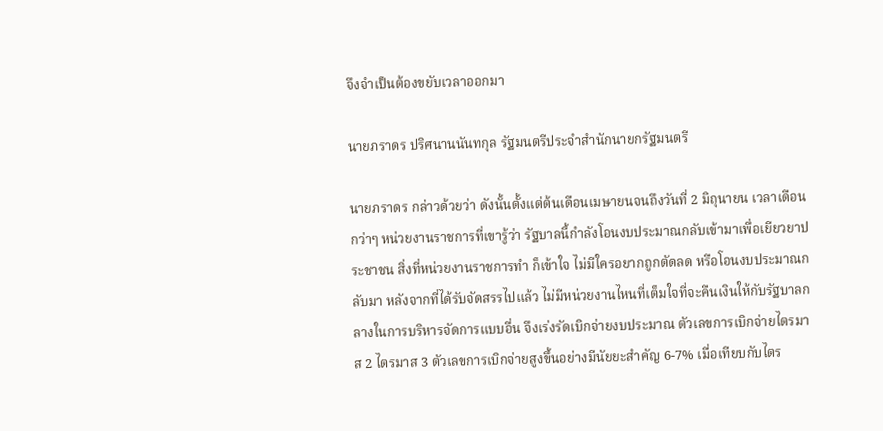จึงจำเป็นต้องขยับเวลาออกมา

นายภราดร ปริศนานนันทกุล รัฐมนตรีประจำสำนักนายกรัฐมนตรี

นายภราดร กล่าวด้วยว่า ดังนั้นตั้งแต่ต้นเดือนเมษายนจนถึงวันที่ 2 มิถุนายน เวลาเดือนกว่าๆ หน่วยงานราชการที่เขารู้ว่า รัฐบาลนี้กำลังโอนงบประมาณกลับเข้ามาเพื่อเยียวยาประชาชน สิ่งที่หน่วยงานราชการทำ ก็เข้าใจ ไม่มีใครอยากถูกตัดลด หรือโอนงบประมาณกลับมา หลังจากที่ได้รับจัดสรรไปแล้ว ไม่มีหน่วยงานไหนที่เต็มใจที่จะคืนเงินให้กับรัฐบาลกลางในการบริหารจัดการแบบอื่น จึงเร่งรัดเบิกจ่ายงบประมาณ ตัวเลขการเบิกจ่ายไตรมาส 2 ไตรมาส 3 ตัวเลขการเบิกจ่ายสูงขึ้นอย่างมีนัยยะสำคัญ 6-7% เมื่อเทียบกับไตร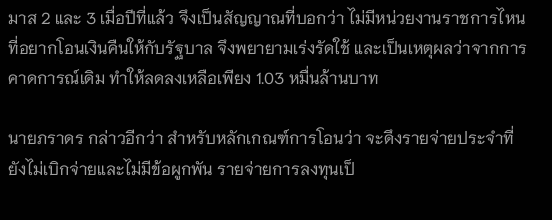มาส 2 และ 3 เมื่อปีที่แล้ว จึงเป็นสัญญาณที่บอกว่า ไม่มีหน่วยงานราชการไหนที่อยากโอนเงินคืนให้กับรัฐบาล จึงพยายามเร่งรัดใช้ และเป็นเหตุผลว่าจากการคาดการณ์เดิม ทำให้ลดลงเหลือเพียง 1.03 หมื่นล้านบาท

นายภราดร กล่าวอีกว่า สำหรับหลักเกณฑ์การโอนว่า จะดึงรายจ่ายประจำที่ยังไม่เบิกจ่ายและไม่มีข้อผูกพัน รายจ่ายการลงทุนเป็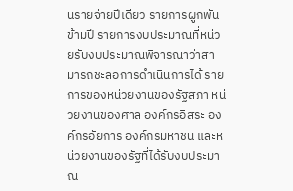นรายจ่ายปีเดียว รายการผูกพันข้ามปี รายการงบประมาณที่หน่วยรับงบประมาณพิจารณาว่าสามารถชะลอการดำเนินการได้ รายการของหน่วยงานของรัฐสภา หน่วยงานของศาล องค์กรอิสระ องค์กรอัยการ องค์กรมหาชน และหน่วยงานของรัฐที่ได้รับงบประมาณ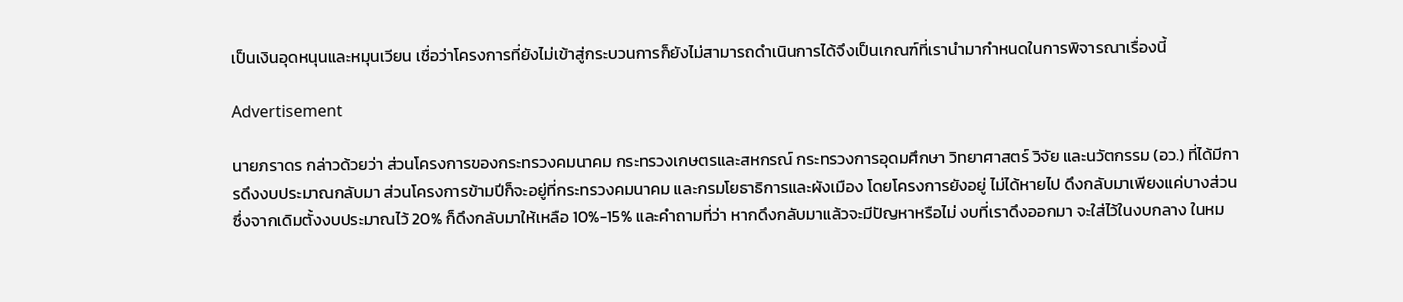เป็นเงินอุดหนุนและหมุนเวียน เชื่อว่าโครงการที่ยังไม่เข้าสู่กระบวนการก็ยังไม่สามารถดำเนินการได้จึงเป็นเกณฑ์ที่เรานำมากำหนดในการพิจารณาเรื่องนี้

Advertisement

นายภราดร กล่าวด้วยว่า ส่วนโครงการของกระทรวงคมนาคม กระทรวงเกษตรและสหกรณ์ กระทรวงการอุดมศึกษา วิทยาศาสตร์ วิจัย และนวัตกรรม (อว.) ที่ได้มีการดึงงบประมาณกลับมา ส่วนโครงการข้ามปีก็จะอยู่ที่กระทรวงคมนาคม และกรมโยธาธิการและผังเมือง โดยโครงการยังอยู่ ไม่ได้หายไป ดึงกลับมาเพียงแค่บางส่วน ซึ่งจากเดิมตั้งงบประมาณไว้ 20% ก็ดึงกลับมาให้เหลือ 10%-15% และคำถามที่ว่า หากดึงกลับมาแล้วจะมีปัญหาหรือไม่ งบที่เราดึงออกมา จะใส่ไว้ในงบกลาง ในหม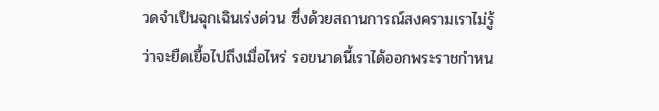วดจำเป็นฉุกเฉินเร่งด่วน ซึ่งด้วยสถานการณ์สงครามเราไม่รู้ว่าจะยืดเยื้อไปถึงเมื่อไหร่ รอขนาดนี้เราได้ออกพระราชกำหน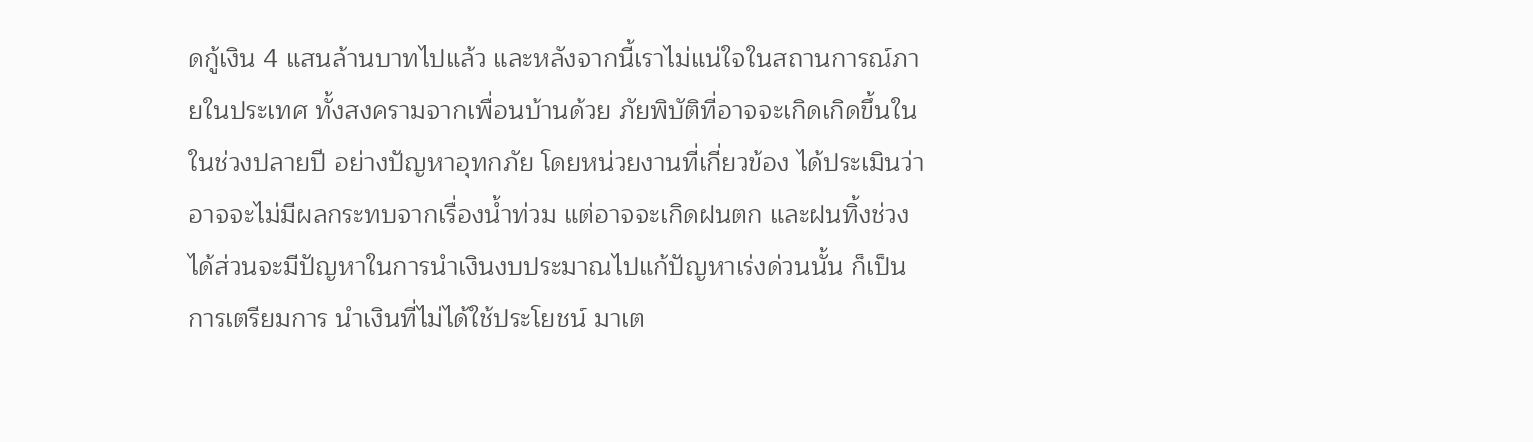ดกู้เงิน 4 แสนล้านบาทไปแล้ว และหลังจากนี้เราไม่แน่ใจในสถานการณ์ภายในประเทศ ทั้งสงครามจากเพื่อนบ้านด้วย ภัยพิบัติที่อาจจะเกิดเกิดขึ้นในในช่วงปลายปี อย่างปัญหาอุทกภัย โดยหน่วยงานที่เกี่ยวข้อง ได้ประเมินว่าอาจจะไม่มีผลกระทบจากเรื่องน้ำท่วม แต่อาจจะเกิดฝนตก และฝนทิ้งช่วงได้ส่วนจะมีปัญหาในการนำเงินงบประมาณไปแก้ปัญหาเร่งด่วนนั้น ก็เป็นการเตรียมการ นำเงินที่ไม่ได้ใช้ประโยชน์ มาเต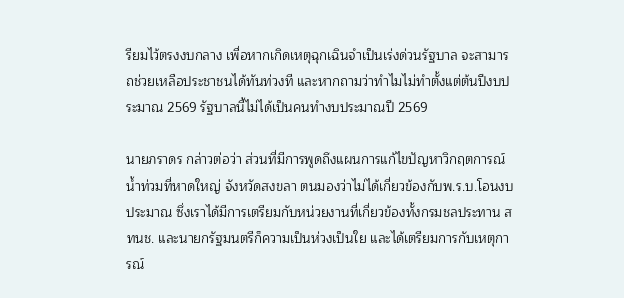รียมไว้ตรงงบกลาง เพื่อหากเกิดเหตุฉุกเฉินจำเป็นเร่งด่วนรัฐบาล จะสามารถช่วยเหลือประชาชนได้ทันท่วงที และหากถามว่าทำไมไม่ทำตั้งแต่ต้นปีงบประมาณ 2569 รัฐบาลนี้ไม่ได้เป็นคนทำงบประมาณปี 2569

นายภราดร กล่าวต่อว่า ส่วนที่มีการพูดถึงแผนการแก้ไขปัญหาวิกฤตการณ์น้ำท่วมที่หาดใหญ่ จังหวัดสงขลา ตนมองว่าไม่ได้เกี่ยวข้องกับพ.ร.บ.โอนงบประมาณ ซึ่งเราได้มีการเตรียมกับหน่วยงานที่เกี่ยวข้องทั้งกรมชลประทาน สทนช. และนายกรัฐมนตรีก็ความเป็นห่วงเป็นใย และได้เตรียมการกับเหตุการณ์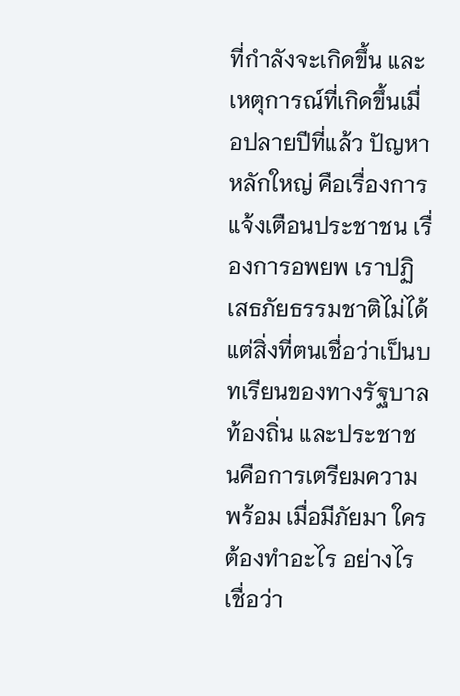ที่กำลังจะเกิดขึ้น และเหตุการณ์ที่เกิดขึ้นเมื่อปลายปีที่แล้ว ปัญหาหลักใหญ่ คือเรื่องการแจ้งเตือนประชาชน เรื่องการอพยพ เราปฏิเสธภัยธรรมชาติไม่ได้ แต่สิ่งที่ตนเชื่อว่าเป็นบทเรียนของทางรัฐบาล ท้องถิ่น และประชาชนคือการเตรียมความพร้อม เมื่อมีภัยมา ใครต้องทำอะไร อย่างไร เชื่อว่า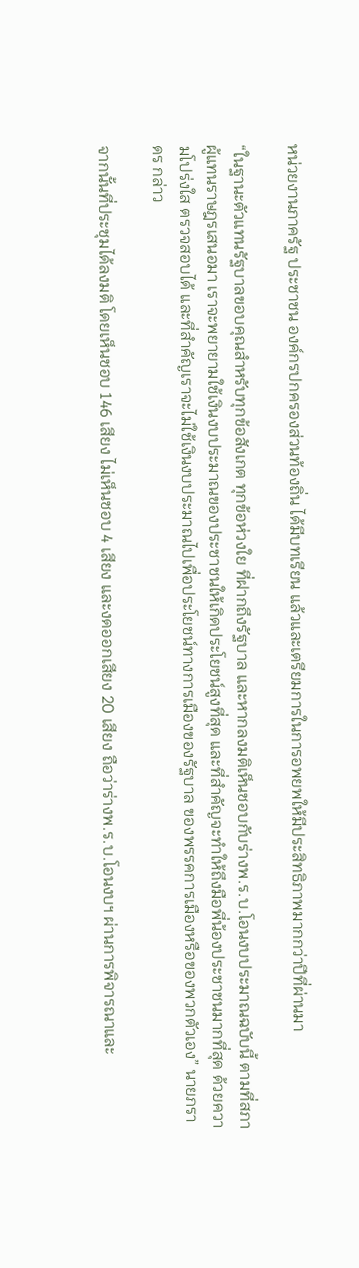หน่วยงานภาครัฐ ประชาชน องค์กรปกครองส่วนท้องถิ่น ได้มีบทเรียน แล้วและเตรียมการในการอพยพให้มีประสิทธิภาพมากกว่าปีที่ผ่านมา

“ในฐานะตัวแทนรัฐบาลขอบคุณสำหรับทุกข้อสังเกต ทุกข้อห่วงใย ที่ฝากถึงรัฐบาล และหากลงมติเห็นชอบกับร่างพ.ร.บ.โอนงบประมาณฉบับนี้ ตามที่สภาผู้แทนราษฎรเสนอมา เราจะพยายามใช้เงินงบประมาณของประชาชนให้เกิดประโยชน์สูงที่สุด และที่สำคัญจะทำให้ถึงมือพี่น้องประชาชนมากที่สุด ด้วยความโปร่งใส ตรวจสอบได้ และที่สำคัญเราจะไม่ใช้เงินงบประมาณไปเพื่อประโยชน์ทางการเมืองของรัฐบาล ของพรรคการเมืองหรือของพวกตัวเอง” นายภราดร กล่าว

จากนั้นที่ประชุมได้ลงมติ โดยเห็นชอบ 146 เสียง ไม่เห็นชอบ 4 เสียง และงดออกเสียง 20 เสียง ถือว่าร่างพ.ร.บ.โอนงบฯ ผ่านการพิจารณาและ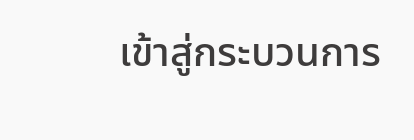เข้าสู่กระบวนการ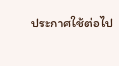ประกาศใช้ต่อไป